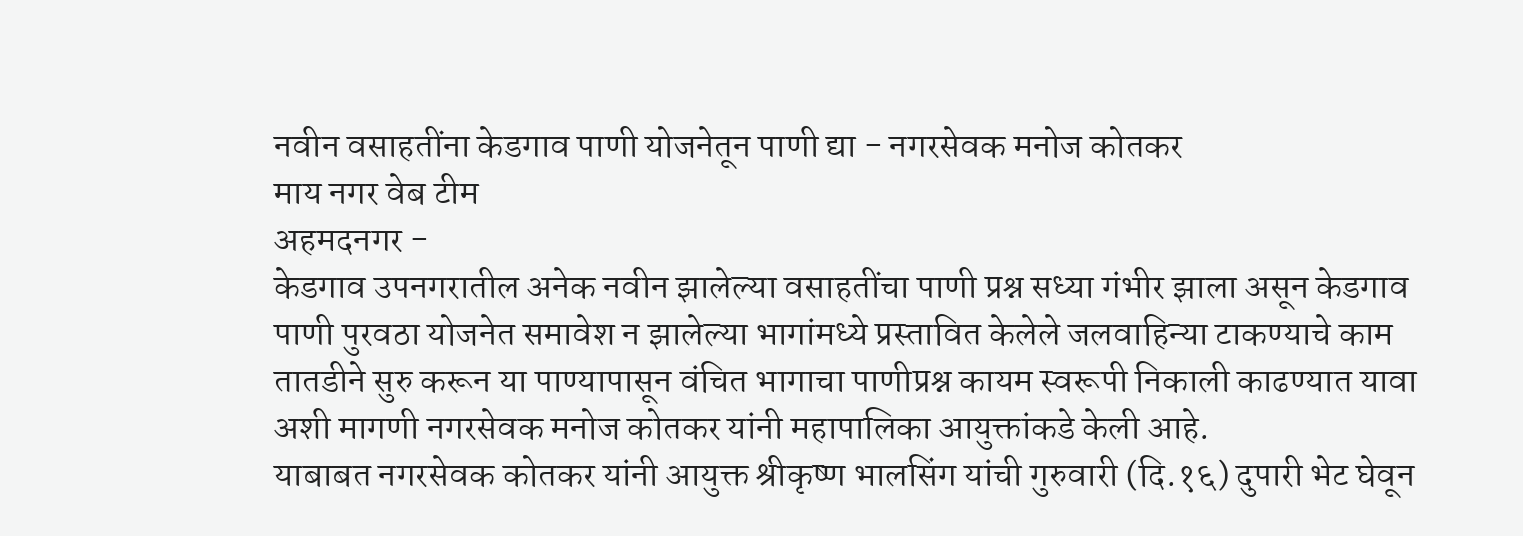नवीन वसाहतींना केडगाव पाणी योजनेतून पाणी द्या - नगरसेवक मनोज कोतकर
माय नगर वेब टीम
अहमदनगर -
केडगाव उपनगरातील अनेक नवीन झालेल्या वसाहतींचा पाणी प्रश्न सध्या गंभीर झाला असून केडगाव पाणी पुरवठा योजनेत समावेश न झालेल्या भागांमध्ये प्रस्तावित केलेले जलवाहिन्या टाकण्याचे काम तातडीने सुरु करून या पाण्यापासून वंचित भागाचा पाणीप्रश्न कायम स्वरूपी निकाली काढण्यात यावा अशी मागणी नगरसेवक मनोज कोतकर यांनी महापालिका आयुक्तांकडे केली आहे.
याबाबत नगरसेवक कोतकर यांनी आयुक्त श्रीकृष्ण भालसिंग यांची गुरुवारी (दि.१६) दुपारी भेट घेवून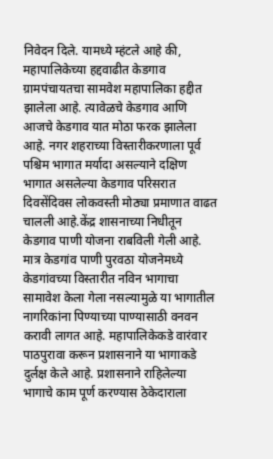निवेदन दिले. यामध्ये म्हंटले आहे की, महापालिकेच्या हद्दवाढीत केडगाव ग्रामपंचायतचा सामवेश महापालिका हद्दीत झालेला आहे. त्यावेळचे केडगाव आणि आजचे केडगाव यात मोठा फरक झालेला आहे. नगर शहराच्या विस्तारीकरणाला पूर्व पश्चिम भागात मर्यादा असल्याने दक्षिण भागात असलेल्या केडगाव परिसरात दिवसेंदिवस लोकवस्ती मोठ्या प्रमाणात वाढत चालली आहे.केंद्र शासनाच्या निधीतून केडगाव पाणी योजना राबविली गेली आहे. मात्र केडगांव पाणी पुरवठा योजनेमध्ये केडगांवच्या विस्तारीत नविन भागाचा सामावेश केला गेला नसल्यामुळे या भागातील नागरिकांना पिण्याच्या पाण्यासाठी वनवन करावी लागत आहे. महापालिकेकडे वारंवार पाठपुरावा करून प्रशासनाने या भागाकडे दुर्लक्ष केले आहे. प्रशासनाने राहिलेल्या भागाचे काम पूर्ण करण्यास ठेकेदाराला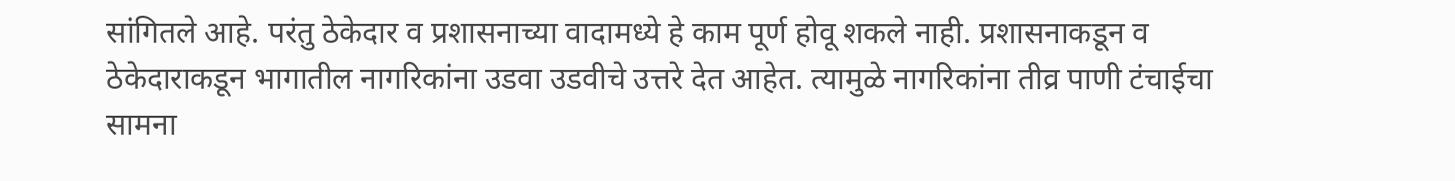सांगितले आहे. परंतु ठेकेदार व प्रशासनाच्या वादामध्ये हे काम पूर्ण होवू शकले नाही. प्रशासनाकडून व ठेकेदाराकडून भागातील नागरिकांना उडवा उडवीचे उत्तरे देत आहेत. त्यामुळे नागरिकांना तीव्र पाणी टंचाईचा सामना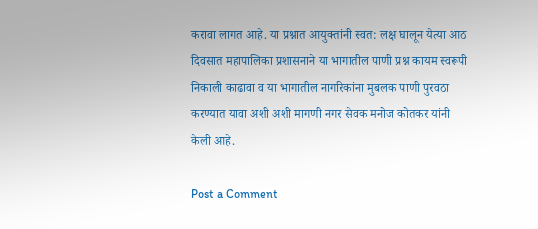करावा लागत आहे. या प्रश्नात आयुक्तांनी स्वत: लक्ष घालून येत्या आठ दिवसात महापालिका प्रशासनाने या भागातील पाणी प्रश्न कायम स्वरूपी निकाली काढावा व या भागातील नागरिकांना मुबलक पाणी पुरवठा करण्यात यावा अशी अशी मागणी नगर सेवक मनोज कोतकर यांनी केली आहे.

Post a Comment